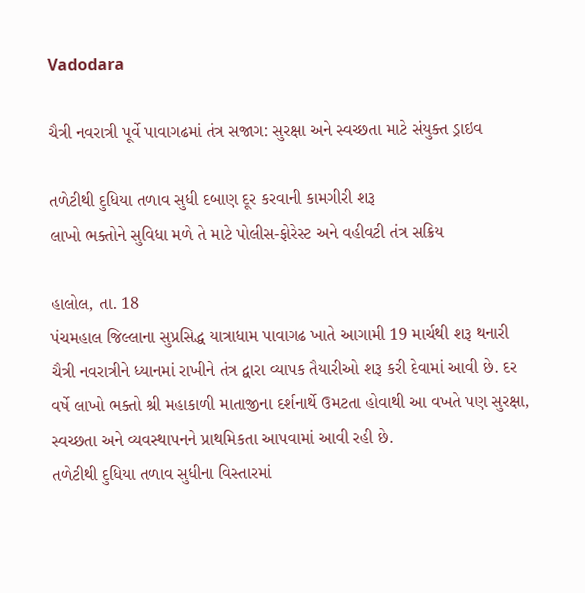Vadodara

ચૈત્રી નવરાત્રી પૂર્વે પાવાગઢમાં તંત્ર સજાગ: સુરક્ષા અને સ્વચ્છતા માટે સંયુક્ત ડ્રાઇવ

તળેટીથી દુધિયા તળાવ સુધી દબાણ દૂર કરવાની કામગીરી શરૂ
લાખો ભક્તોને સુવિધા મળે તે માટે પોલીસ-ફોરેસ્ટ અને વહીવટી તંત્ર સક્રિય

હાલોલ, તા. 18
પંચમહાલ જિલ્લાના સુપ્રસિદ્ધ યાત્રાધામ પાવાગઢ ખાતે આગામી 19 માર્ચથી શરૂ થનારી ચૈત્રી નવરાત્રીને ધ્યાનમાં રાખીને તંત્ર દ્વારા વ્યાપક તૈયારીઓ શરૂ કરી દેવામાં આવી છે. દર વર્ષે લાખો ભક્તો શ્રી મહાકાળી માતાજીના દર્શનાર્થે ઉમટતા હોવાથી આ વખતે પણ સુરક્ષા, સ્વચ્છતા અને વ્યવસ્થાપનને પ્રાથમિકતા આપવામાં આવી રહી છે.
તળેટીથી દુધિયા તળાવ સુધીના વિસ્તારમાં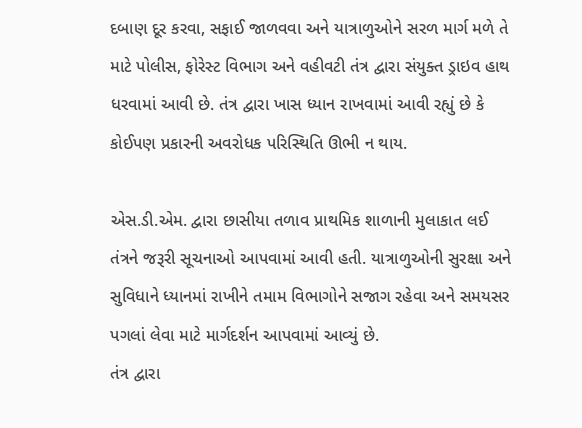દબાણ દૂર કરવા, સફાઈ જાળવવા અને યાત્રાળુઓને સરળ માર્ગ મળે તે માટે પોલીસ, ફોરેસ્ટ વિભાગ અને વહીવટી તંત્ર દ્વારા સંયુક્ત ડ્રાઇવ હાથ ધરવામાં આવી છે. તંત્ર દ્વારા ખાસ ધ્યાન રાખવામાં આવી રહ્યું છે કે કોઈપણ પ્રકારની અવરોધક પરિસ્થિતિ ઊભી ન થાય.

એસ.ડી.એમ. દ્વારા છાસીયા તળાવ પ્રાથમિક શાળાની મુલાકાત લઈ તંત્રને જરૂરી સૂચનાઓ આપવામાં આવી હતી. યાત્રાળુઓની સુરક્ષા અને સુવિધાને ધ્યાનમાં રાખીને તમામ વિભાગોને સજાગ રહેવા અને સમયસર પગલાં લેવા માટે માર્ગદર્શન આપવામાં આવ્યું છે.
તંત્ર દ્વારા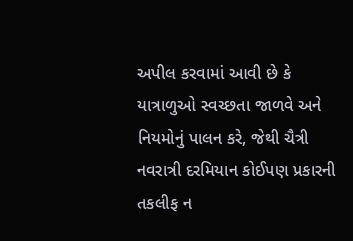અપીલ કરવામાં આવી છે કે યાત્રાળુઓ સ્વચ્છતા જાળવે અને નિયમોનું પાલન કરે, જેથી ચૈત્રી નવરાત્રી દરમિયાન કોઈપણ પ્રકારની તકલીફ ન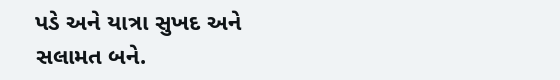પડે અને યાત્રા સુખદ અને સલામત બને.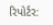રિપોર્ટર: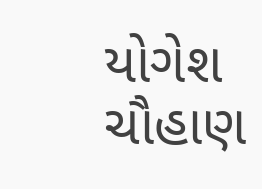યોગેશ ચૌહાણ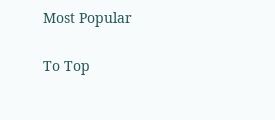Most Popular

To Top